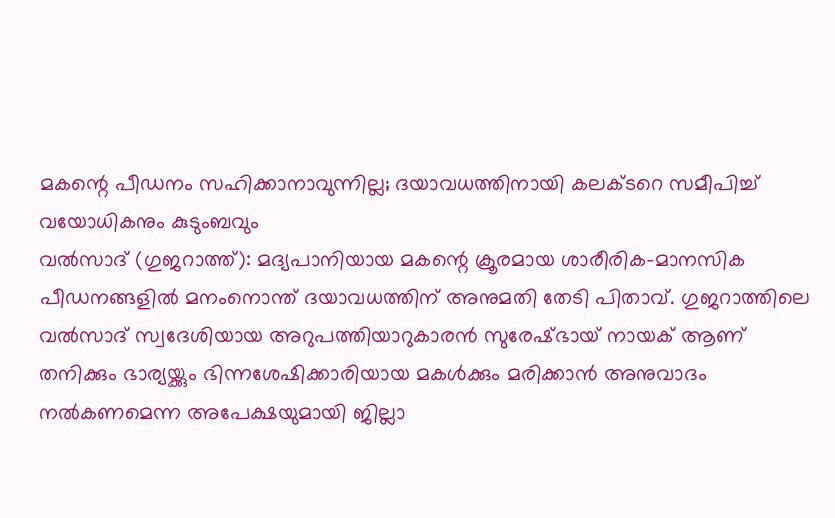മകന്റെ പീഡനം സഹിക്കാനാവുന്നില്ല; ദയാവധത്തിനായി കലക്ടറെ സമീപിച്ച് വയോധികനും കുടുംബവും
വൽസാദ് (ഗുജറാത്ത്): മദ്യപാനിയായ മകന്റെ ക്രൂരമായ ശാരീരിക-മാനസിക പീഡനങ്ങളിൽ മനംനൊന്ത് ദയാവധത്തിന് അനുമതി തേടി പിതാവ്. ഗുജറാത്തിലെ വൽസാദ് സ്വദേശിയായ അറുപത്തിയാറുകാരൻ സുരേഷ്ഭായ് നായക് ആണ് തനിക്കും ഭാര്യയ്ക്കും ഭിന്നശേഷിക്കാരിയായ മകൾക്കും മരിക്കാൻ അനുവാദം നൽകണമെന്ന അപേക്ഷയുമായി ജില്ലാ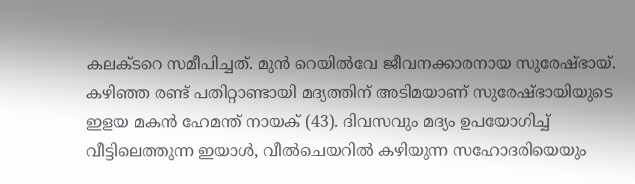കലക്ടറെ സമീപിച്ചത്. മുൻ റെയിൽവേ ജീവനക്കാരനായ സുരേഷ്ഭായ്.
കഴിഞ്ഞ രണ്ട് പതിറ്റാണ്ടായി മദ്യത്തിന് അടിമയാണ് സുരേഷ്ഭായിയുടെ ഇളയ മകൻ ഹേമന്ത് നായക് (43). ദിവസവും മദ്യം ഉപയോഗിച്ച് വീട്ടിലെത്തുന്ന ഇയാൾ, വീൽചെയറിൽ കഴിയുന്ന സഹോദരിയെയും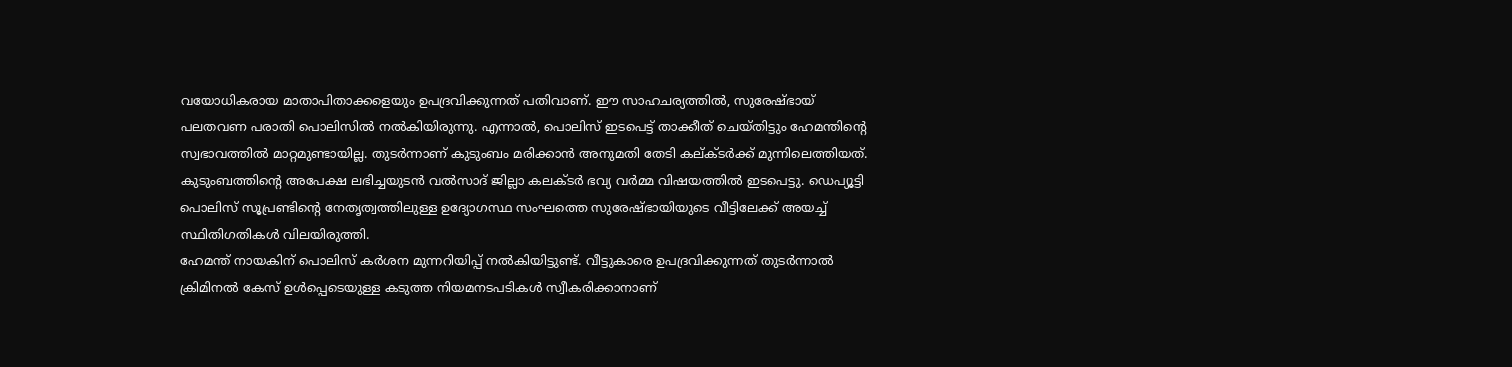വയോധികരായ മാതാപിതാക്കളെയും ഉപദ്രവിക്കുന്നത് പതിവാണ്. ഈ സാഹചര്യത്തിൽ, സുരേഷ്ഭായ് പലതവണ പരാതി പൊലിസിൽ നൽകിയിരുന്നു. എന്നാൽ, പൊലിസ് ഇടപെട്ട് താക്കീത് ചെയ്തിട്ടും ഹേമന്തിന്റെ സ്വഭാവത്തിൽ മാറ്റമുണ്ടായില്ല. തുടർന്നാണ് കുടുംബം മരിക്കാൻ അനുമതി തേടി കല്ക്ടർക്ക് മുന്നിലെത്തിയത്.
കുടുംബത്തിന്റെ അപേക്ഷ ലഭിച്ചയുടൻ വൽസാദ് ജില്ലാ കലക്ടർ ഭവ്യ വർമ്മ വിഷയത്തിൽ ഇടപെട്ടു. ഡെപ്യൂട്ടി പൊലിസ് സൂപ്രണ്ടിന്റെ നേതൃത്വത്തിലുള്ള ഉദ്യോഗസ്ഥ സംഘത്തെ സുരേഷ്ഭായിയുടെ വീട്ടിലേക്ക് അയച്ച് സ്ഥിതിഗതികൾ വിലയിരുത്തി.
ഹേമന്ത് നായകിന് പൊലിസ് കർശന മുന്നറിയിപ്പ് നൽകിയിട്ടുണ്ട്. വീട്ടുകാരെ ഉപദ്രവിക്കുന്നത് തുടർന്നാൽ ക്രിമിനൽ കേസ് ഉൾപ്പെടെയുള്ള കടുത്ത നിയമനടപടികൾ സ്വീകരിക്കാനാണ്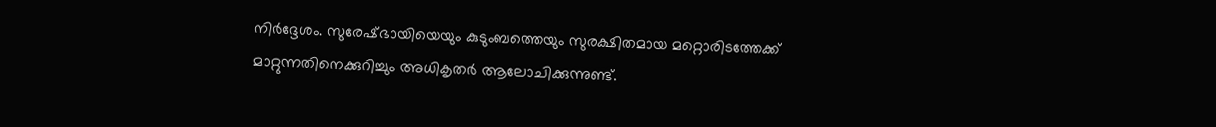നിർദ്ദേശം. സുരേഷ്ഭായിയെയും കുടുംബത്തെയും സുരക്ഷിതമായ മറ്റൊരിടത്തേക്ക് മാറ്റുന്നതിനെക്കുറിച്ചും അധികൃതർ ആലോചിക്കുന്നുണ്ട്.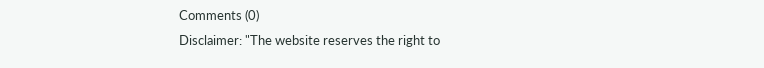Comments (0)
Disclaimer: "The website reserves the right to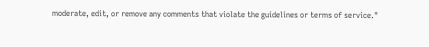moderate, edit, or remove any comments that violate the guidelines or terms of service."